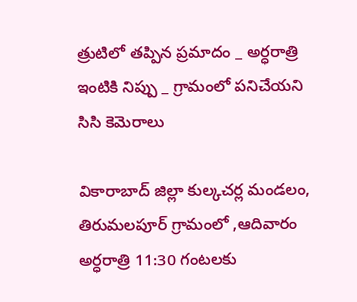త్రుటిలో తప్పిన ప్రమాదం _ అర్ధరాత్రి ఇంటికి నిప్పు _ గ్రామంలో పనిచేయని సిసి కెమెరాలు

వికారాబాద్ జిల్లా కుల్కచర్ల మండలం, తిరుమలపూర్ గ్రామంలో ,ఆదివారం అర్ధరాత్రి 11:30 గంటలకు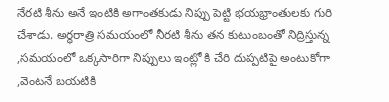నేరటి శీను అనే ఇంటికి అగాంతకుడు నిప్పు పెట్టి భయభ్రాంతులకు గురి చేశాడు. అర్ధరాత్రి సమయంలో నీరటి శీను తన కుటుంబంతో నిద్రిస్తున్న ,సమయంలో ఒక్కసారిగా నిప్పులు ఇంట్లో కి చేరి దుప్పటిపై అంటుకోగా ,వెంటనే బయటికి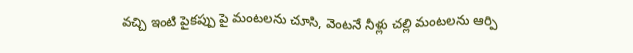వచ్చి ఇంటి పైకప్పు పై మంటలను చూసి, వెంటనే నీళ్లు చల్లి మంటలను ఆర్పి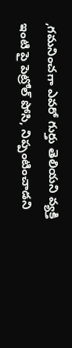,గమనించగా ఎవరో గుర్తు తెలియని వ్యక్తి ఇంటి పై పెట్రోల్ పోసి, నిప్పంటించాడని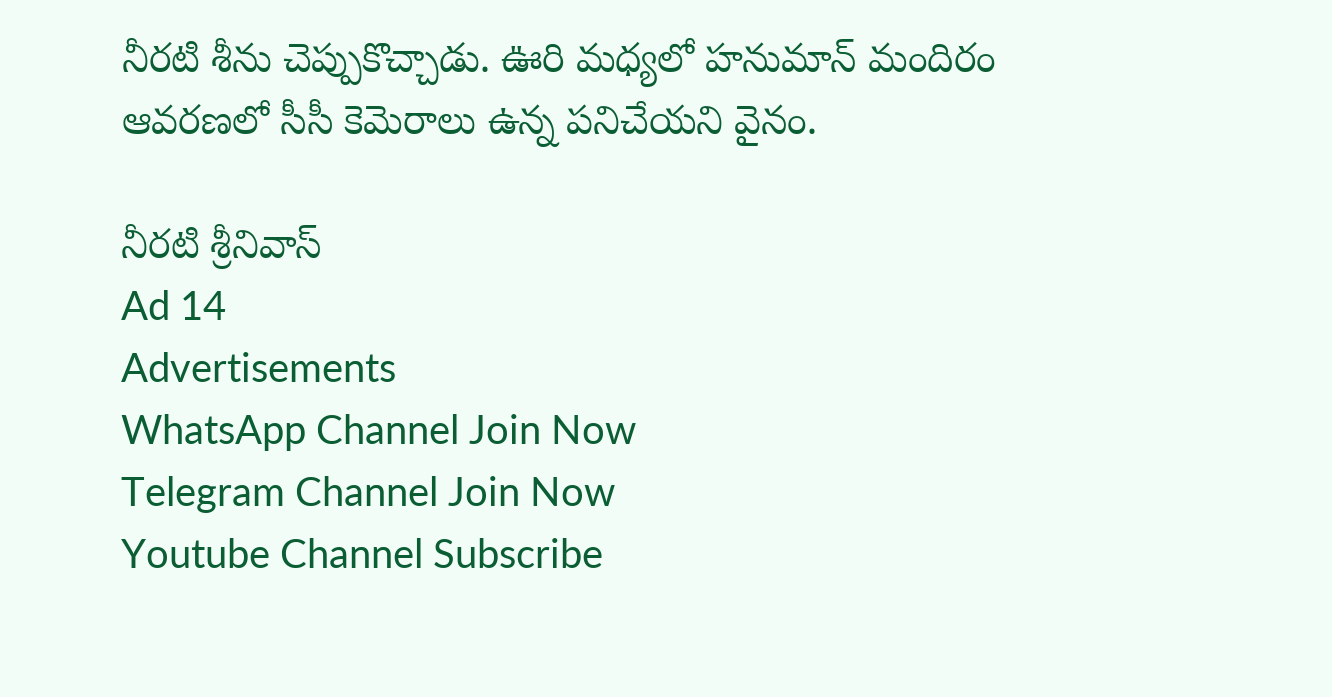నీరటి శీను చెప్పుకొచ్చాడు. ఊరి మధ్యలో హనుమాన్ మందిరం ఆవరణలో సీసీ కెమెరాలు ఉన్న పనిచేయని వైనం.

నీరటి శ్రీనివాస్
Ad 14
Advertisements
WhatsApp Channel Join Now
Telegram Channel Join Now
Youtube Channel Subscribe